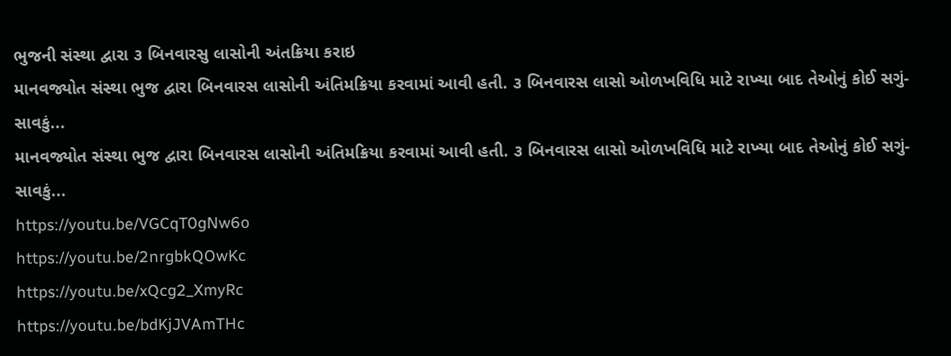ભુજની સંસ્થા દ્વારા ૩ બિનવારસુ લાસોની અંતક્રિયા કરાઇ
માનવજ્યોત સંસ્થા ભુજ દ્વારા બિનવારસ લાસોની અંતિમક્રિયા કરવામાં આવી હતી. ૩ બિનવારસ લાસો ઓળખવિધિ માટે રાખ્યા બાદ તેઓનું કોઈ સગું-સાવકું...
માનવજ્યોત સંસ્થા ભુજ દ્વારા બિનવારસ લાસોની અંતિમક્રિયા કરવામાં આવી હતી. ૩ બિનવારસ લાસો ઓળખવિધિ માટે રાખ્યા બાદ તેઓનું કોઈ સગું-સાવકું...
https://youtu.be/VGCqT0gNw6o
https://youtu.be/2nrgbkQOwKc
https://youtu.be/xQcg2_XmyRc
https://youtu.be/bdKjJVAmTHc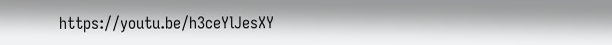https://youtu.be/h3ceYlJesXY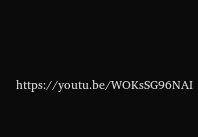https://youtu.be/WOKsSG96NAI